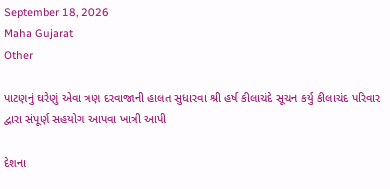September 18, 2026
Maha Gujarat
Other

પાટણનું ઘરેણું એવા ત્રણ દરવાજાની હાલત સુધારવા શ્રી હર્ષ કીલાચંદે સૂચન કર્યુ કીલાચંદ પરિવાર દ્વારા સંપૂર્ણ સહયોગ આપવા ખાત્રી આપી

દેશના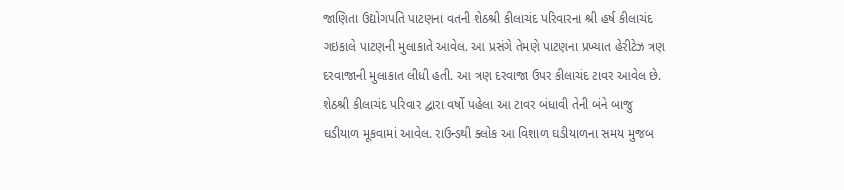જાણિતા ઉદ્યોગપતિ પાટણના વતની શેઠશ્રી કીલાચંદ પરિવારના શ્રી હર્ષ કીલાચંદ ગઇકાલે પાટણની મુલાકાતે આવેલ. આ પ્રસંગે તેમણે પાટણના પ્રખ્યાત હેરીટેઝ ત્રણ દરવાજાની મુલાકાત લીધી હતી. આ ત્રણ દરવાજા ઉપર કીલાચંદ ટાવર આવેલ છે. શેઠશ્રી કીલાચંદ પરિવાર દ્વારા વર્ષો પહેલા આ ટાવર બંધાવી તેની બંને બાજુ ઘડીયાળ મૂકવામાં આવેલ. રાઉન્ડથી ક્લોક આ વિશાળ ઘડીયાળના સમય મુજબ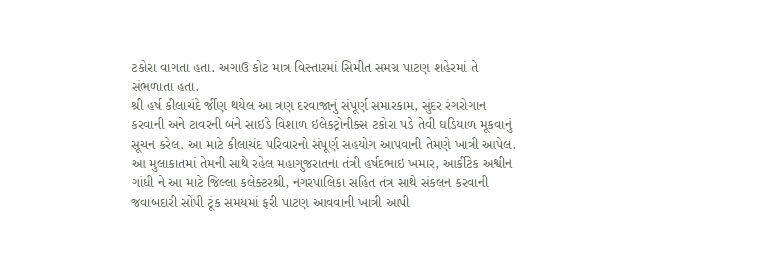ટકોરા વાગતા હતા. અગાઉ કોટ માત્ર વિસ્તારમાં સિમીત સમગ્ર પાટણ શહેરમાં તે સંભળાતા હતા.
શ્રી હર્ષ કીલાચંદે ર્જીણ થયેલ આ ત્રણ દરવાજાનું સંપૂર્ણ સમારકામ, સુંદર રંગરોગાન કરવાની અને ટાવરની બંને સાઇડે વિશાળ ઇલેકટ્રોનીક્સ ટકોરા પડે તેવી ઘડિયાળ મૂકવાનું સૂચન કરેલ. આ માટે કીલાચંદ પરિવારનો સંપૂર્ણ સહયોગ આપવાની તેમણે ખાત્રી આપેલ.
આ મુલાકાતમાં તેમની સાથે રહેલ મહાગુજરાતના તંત્રી હર્ષદભાઇ ખમાર, આર્કીટેક અશ્વીન ગાંધી ને આ માટે જિલ્લા કલેક્ટરશ્રી, નગરપાલિકા સહિત તંત્ર સાથે સંકલન કરવાની જવાબદારી સોંપી ટૂંક સમયમાં ફરી પાટણ આવવાની ખાત્રી આપી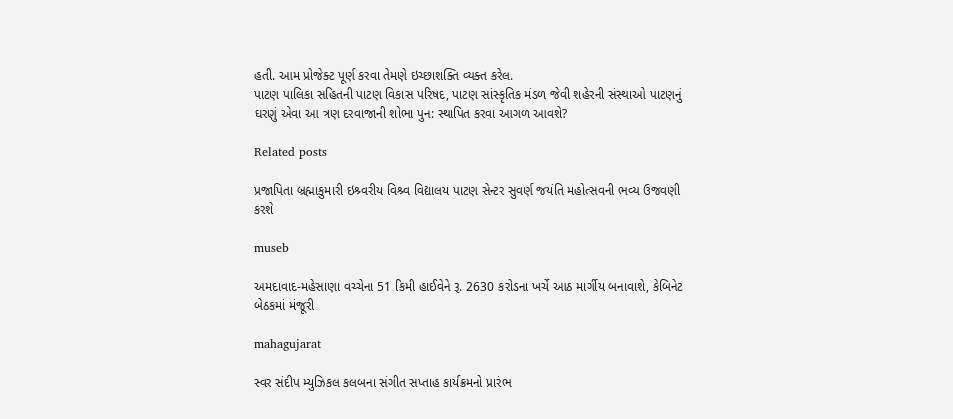હતી. આમ પ્રોજેક્ટ પૂર્ણ કરવા તેમણે ઇચ્છાશક્તિ વ્યક્ત કરેલ.
પાટણ પાલિકા સહિતની પાટણ વિકાસ પરિષદ, પાટણ સાંસ્કૃતિક મંડળ જેવી શહેરની સંસ્થાઓ પાટણનું ઘરણું એવા આ ત્રણ દરવાજાની શોભા પુન: સ્થાપિત કરવા આગળ આવશે?

Related posts

પ્રજાપિતા બ્રહ્માકુમારી ઇશ્ર્વરીય વિશ્ર્વ વિદ્યાલય પાટણ સેન્ટર સુવર્ણ જયંતિ મહોત્સવની ભવ્ય ઉજવણી કરશે

museb

અમદાવાદ-મહેસાણા વચ્ચેના 51 કિમી હાઈવેને રૂ. 2630 કરોડના ખર્ચે આઠ માર્ગીય બનાવાશે, કેબિનેટ બેઠકમાં મંજૂરી

mahagujarat

સ્વર સંદીપ મ્યુઝિકલ કલબના સંગીત સપ્તાહ કાર્યક્રમનો પ્રારંભ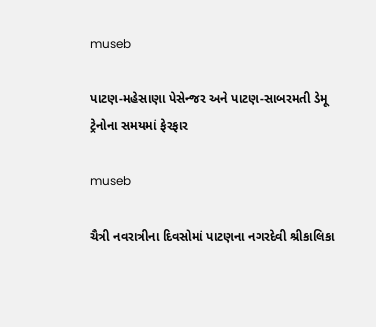museb

પાટણ-મહેસાણા પેસેન્જર અને પાટણ-સાબરમતી ડેમૂ ટ્રેનોના સમયમાં ફેરફાર

museb

ચૈત્રી નવરાત્રીના દિવસોમાં પાટણના નગરદેવી શ્રીકાલિકા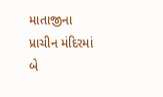માતાજીના પ્રાચીન મંદિરમાં બે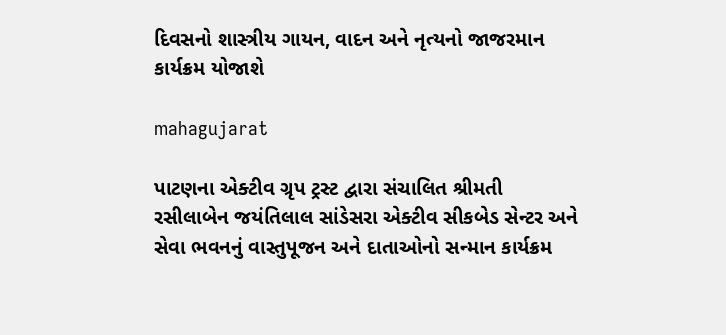દિવસનો શાસ્ત્રીય ગાયન, વાદન અને નૃત્યનો જાજરમાન કાર્યક્રમ યોજાશે

mahagujarat

પાટણના એક્ટીવ ગ્રૃપ ટ્રસ્ટ દ્વારા સંચાલિત શ્રીમતી રસીલાબેન જયંતિલાલ સાંડેસરા એક્ટીવ સીકબેડ સેન્ટર અને સેવા ભવનનું વાસ્તુપૂજન અને દાતાઓનો સન્માન કાર્યક્રમ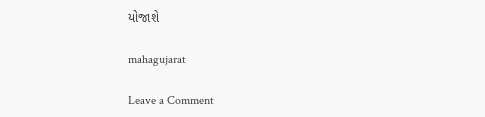યોજાશે

mahagujarat

Leave a Comment